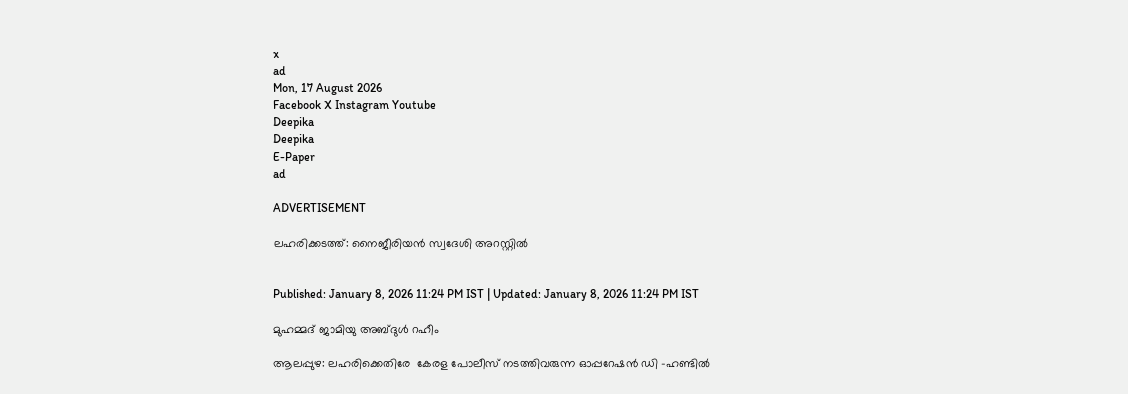x
ad
Mon, 17 August 2026
Facebook X Instagram Youtube
Deepika
Deepika
E-Paper
ad

ADVERTISEMENT

ലഹരിക്കടത്ത്: നൈജീരിയന്‍ സ്വദേശി അറസ്റ്റില്‍


Published: January 8, 2026 11:24 PM IST | Updated: January 8, 2026 11:24 PM IST

മുഹമ്മദ് ജാമിയു അബ്ദുള്‍ റഹീം

ആലപ്പുഴ: ലഹരിക്കെതിരേ  കേരള പോലീസ് നടത്തിവരുന്ന ഓപ്പറേഷന്‍ ഡി -ഹണ്ടിൽ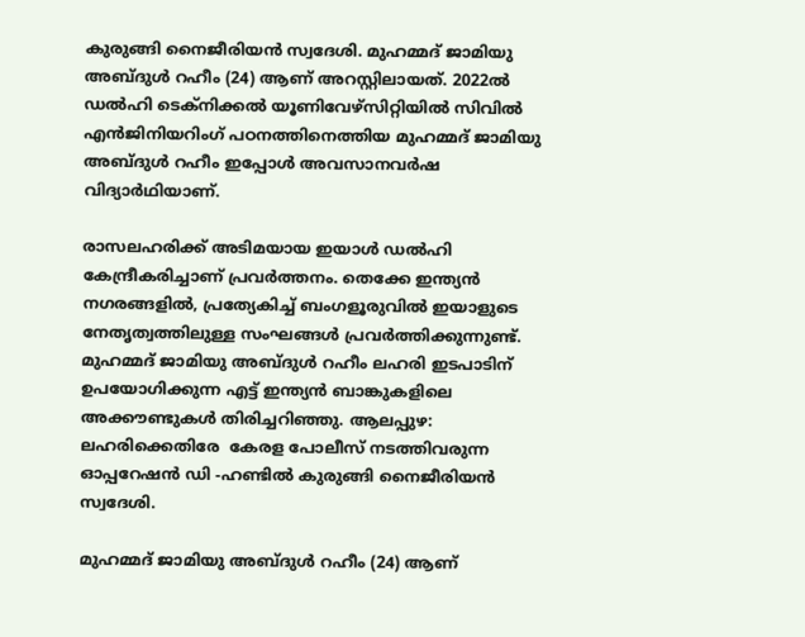കുരുങ്ങി നൈജീരിയന്‍ സ്വദേശി. മുഹമ്മദ് ജാമിയു അബ്ദുള്‍ റഹീം (24) ആണ് അറസ്റ്റിലായത്. 2022ല്‍ ഡല്‍ഹി ടെക്നിക്കല്‍ യൂണിവേഴ്സിറ്റിയില്‍ സിവില്‍ എൻജിനിയറിംഗ് പഠനത്തിനെത്തിയ മുഹമ്മദ് ജാമിയു അബ്ദുള്‍ റഹീം ഇപ്പോള്‍ അവസാനവര്‍ഷ വിദ്യാര്‍ഥിയാണ്.

രാസലഹരിക്ക് അടിമയായ ഇയാള്‍ ഡല്‍ഹി കേന്ദ്രീകരിച്ചാണ് പ്രവര്‍ത്തനം. തെക്കേ ഇന്ത്യന്‍ നഗരങ്ങളില്‍, പ്രത്യേകിച്ച് ബംഗളൂരുവില്‍ ഇയാളുടെ നേതൃത്വത്തിലുള്ള സംഘങ്ങള്‍ പ്രവര്‍ത്തിക്കുന്നുണ്ട്. മുഹമ്മദ് ജാമിയു അബ്ദുള്‍ റഹീം ലഹരി ഇടപാടിന് ഉപയോഗിക്കുന്ന എട്ട് ഇന്ത്യന്‍ ബാങ്കുകളിലെ അക്കൗണ്ടുകള്‍ തിരിച്ചറിഞ്ഞു. ആലപ്പുഴ: ലഹരിക്കെതിരേ  കേരള പോലീസ് നടത്തിവരുന്ന ഓപ്പറേഷന്‍ ഡി -ഹണ്ടിൽ കുരുങ്ങി നൈജീരിയന്‍ സ്വദേശി.

മുഹമ്മദ് ജാമിയു അബ്ദുള്‍ റഹീം (24) ആണ്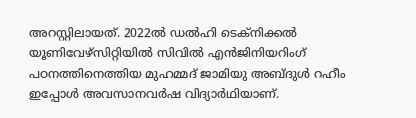അറസ്റ്റിലായത്. 2022ല്‍ ഡല്‍ഹി ടെക്നിക്കല്‍ യൂണിവേഴ്സിറ്റിയില്‍ സിവില്‍ എൻജിനിയറിംഗ് പഠനത്തിനെത്തിയ മുഹമ്മദ് ജാമിയു അബ്ദുള്‍ റഹീം ഇപ്പോള്‍ അവസാനവര്‍ഷ വിദ്യാര്‍ഥിയാണ്.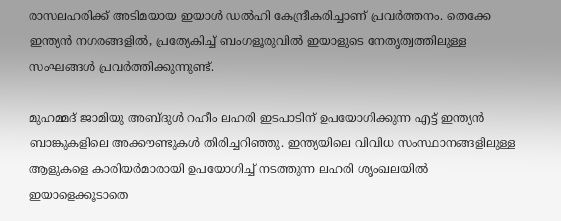രാസലഹരിക്ക് അടിമയായ ഇയാള്‍ ഡല്‍ഹി കേന്ദ്രീകരിച്ചാണ് പ്രവര്‍ത്തനം. തെക്കേ ഇന്ത്യന്‍ നഗരങ്ങളില്‍, പ്രത്യേകിച്ച് ബംഗളൂരുവില്‍ ഇയാളുടെ നേതൃത്വത്തിലുള്ള സംഘങ്ങള്‍ പ്രവര്‍ത്തിക്കുന്നുണ്ട്.

മുഹമ്മദ് ജാമിയു അബ്ദുള്‍ റഹീം ലഹരി ഇടപാടിന് ഉപയോഗിക്കുന്ന എട്ട് ഇന്ത്യന്‍ ബാങ്കുകളിലെ അക്കൗണ്ടുകള്‍ തിരിച്ചറിഞ്ഞു. ഇന്ത്യയിലെ വിവിധ സംസ്ഥാനങ്ങളിലുള്ള ആളുകളെ കാരിയര്‍മാരായി ഉപയോഗിച്ച് നടത്തുന്ന ലഹരി ശൃംഖലയില്‍ ഇയാളെക്കൂടാതെ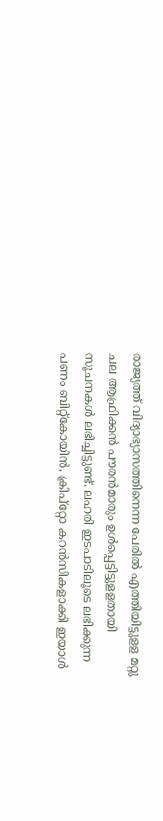രാജ്യത്ത് വിദ്യാഭ്യാസത്തിനെന്ന പേരില്‍ എത്തിയിട്ടുളള മറ്റു ചല ആഫ്രിക്കന്‍ പൗരന്‍മാരും ഉള്‍പ്പെട്ടിട്ടുളളതായി സൂചനകള്‍ ലഭിച്ചിട്ടുണ്ട്. ലഹരി ഇടപാടിലൂടെ ലഭിക്കുന്ന പണം ബിറ്റ്കോയിന്‍, ക്രിപ്റ്റോ കറന്‍സികളാക്കി ഇയാള്‍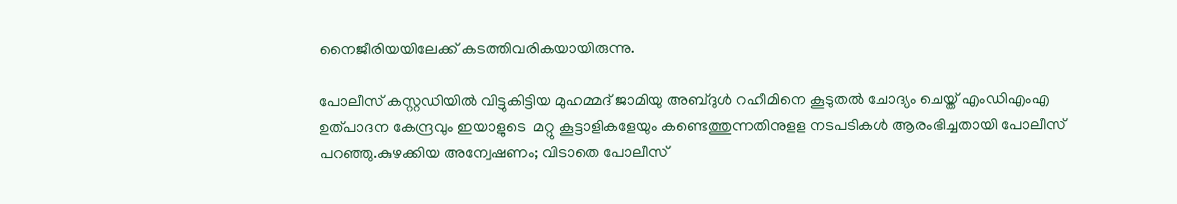നൈജീരിയയിലേക്ക് കടത്തിവരികയായിരുന്നു.

പോലീസ് കസ്റ്റഡിയില്‍ വിട്ടുകിട്ടിയ മുഹമ്മദ് ജാമിയു അബ്ദുള്‍ റഹീമിനെ കൂടുതല്‍ ചോദ്യം ചെയ്ത് എംഡിഎംഎ ഉത്പാദന കേന്ദ്രവും ഇയാളുടെ  മറ്റു കൂട്ടാളികളേയും കണ്ടെത്തുന്നതിനുളള നടപടികള്‍ ആരംഭിച്ചതായി പോലീസ് പറഞ്ഞു.കുഴക്കിയ അന്വേഷണം; വിടാതെ പോലീസ്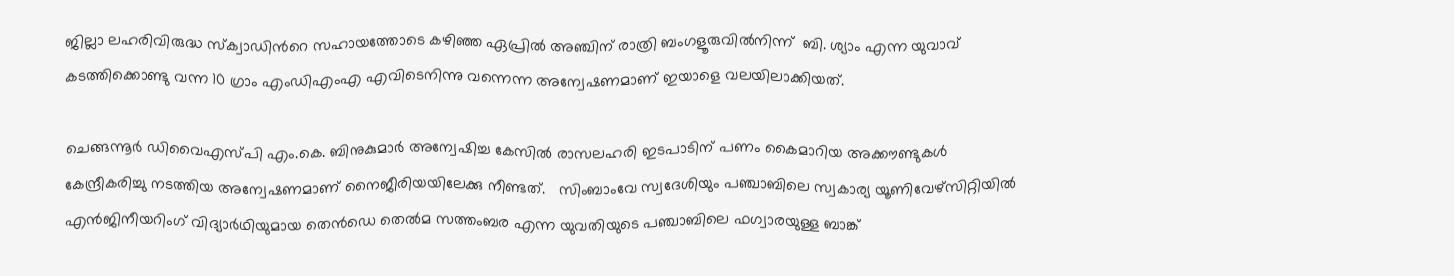ജില്ലാ ലഹരിവിരുദ്ധ സ്ക്വാഡിന്‍റെ സഹായത്തോടെ കഴിഞ്ഞ ഏപ്രില്‍ അഞ്ചിന് രാത്രി ബംഗളൂരുവില്‍നിന്ന്  ബി. ശ്യാം എന്ന യുവാവ്  കടത്തിക്കൊണ്ടു വന്ന 10 ഗ്രാം എംഡിഎംഎ എവിടെനിന്നു വന്നെന്ന അന്വേഷണമാണ് ഇയാളെ വലയിലാക്കിയത്.

ചെങ്ങന്നൂര്‍ ഡിവൈഎസ്പി എം.കെ. ബിനുകുമാര്‍ അന്വേഷിച്ച കേസില്‍ രാസലഹരി ഇടപാടിന് പണം കൈമാറിയ അക്കൗണ്ടുകള്‍ കേന്ദ്രീകരിച്ചു നടത്തിയ അന്വേഷണമാണ് നൈജീരിയയിലേക്കു നീണ്ടത്.   സിംബാംവേ സ്വദേശിയും പഞ്ചാബിലെ സ്വകാര്യ യൂണിവേഴ്സിറ്റിയില്‍ എൻജിനീയറിംഗ് വിദ്യാർഥിയുമായ തെന്‍ഡെ തെല്‍മ സത്തംബര എന്ന യുവതിയുടെ പഞ്ചാബിലെ ഫഗ്വാരയുള്ള ബാങ്ക്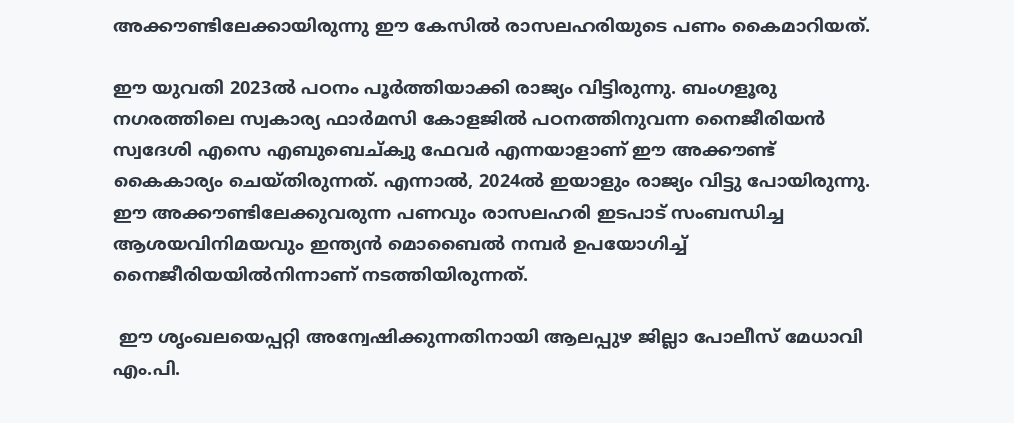അക്കൗണ്ടിലേക്കായിരുന്നു ഈ കേസില്‍ രാസലഹരിയുടെ പണം കൈമാറിയത്.

ഈ യുവതി 2023ല്‍ പഠനം പൂര്‍ത്തിയാക്കി രാജ്യം വിട്ടിരുന്നു. ബംഗളൂരു നഗരത്തിലെ സ്വകാര്യ ഫാര്‍മസി കോളജില്‍ പഠനത്തിനുവന്ന നൈജീരിയന്‍ സ്വദേശി എസെ എബുബെച്ക്വു ഫേവര്‍ എന്നയാളാണ് ഈ അക്കൗണ്ട് കൈകാര്യം ചെയ്തിരുന്നത്. എന്നാല്‍, 2024ല്‍ ഇയാളും രാജ്യം വിട്ടു പോയിരുന്നു. ഈ അക്കൗണ്ടിലേക്കുവരുന്ന പണവും രാസലഹരി ഇടപാട് സംബന്ധിച്ച ആശയവിനിമയവും ഇന്ത്യന്‍ മൊബൈല്‍ നമ്പര്‍ ഉപയോഗിച്ച് നൈജീരിയയില്‍നിന്നാണ് നടത്തിയിരുന്നത്.

 ഈ ശൃംഖലയെപ്പറ്റി അന്വേഷിക്കുന്നതിനായി ആലപ്പുഴ ജില്ലാ പോലീസ് മേധാവി എം.പി.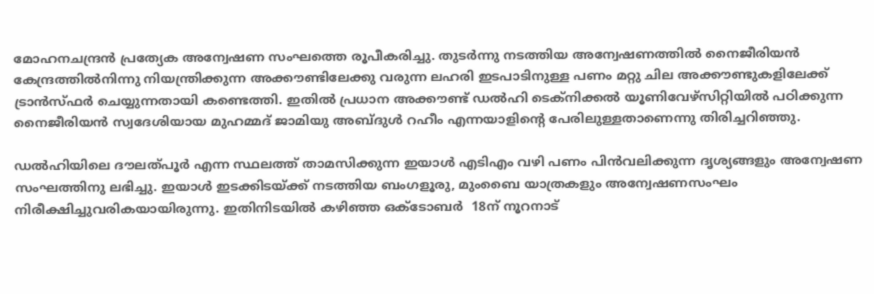മോഹനചന്ദ്രന്‍ പ്രത്യേക അന്വേഷണ സംഘത്തെ രൂപീകരിച്ചു. തുടര്‍ന്നു നടത്തിയ അന്വേഷണത്തില്‍ നൈജീരിയന്‍ കേന്ദ്രത്തില്‍നിന്നു നിയന്ത്രിക്കുന്ന അക്കൗണ്ടിലേക്കു വരുന്ന ലഹരി ഇടപാടിനുള്ള പണം മറ്റു ചില അക്കൗണ്ടുകളിലേക്ക്  ട്രാന്‍സ്ഫര്‍ ചെയ്യുന്നതായി കണ്ടെത്തി. ഇതില്‍ പ്രധാന അക്കൗണ്ട് ഡല്‍ഹി ടെക്നിക്കല്‍ യൂണിവേഴ്സിറ്റിയില്‍ പഠിക്കുന്ന നൈജീരിയന്‍ സ്വദേശിയായ മുഹമ്മദ് ജാമിയു അബ്ദുള്‍ റഹീം എന്നയാളിന്‍റെ പേരിലുള്ളതാണെന്നു തിരിച്ചറിഞ്ഞു.

ഡല്‍ഹിയിലെ ദൗലത്പൂര്‍‍ എന്ന സ്ഥലത്ത് താമസിക്കുന്ന ഇയാള്‍ എടിഎം വഴി പണം പിന്‍വലിക്കുന്ന ദൃശ്യങ്ങളും അന്വേഷണ സംഘത്തിനു ലഭിച്ചു. ഇയാള്‍ ഇടക്കിടയ്ക്ക് നടത്തിയ ബംഗളൂരു, മുംബൈ യാത്രകളും അന്വേഷണസംഘം നിരീക്ഷിച്ചുവരികയായിരുന്നു. ഇതിനിടയില്‍‍ കഴിഞ്ഞ ഒക്ടോബര്‍  18ന് നൂറനാട്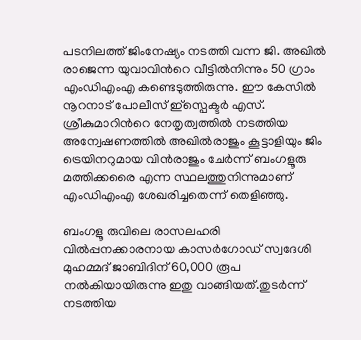പടനിലത്ത് ജിംനേഷ്യം നടത്തി വന്ന ജി. അഖില്‍ രാജെന്ന യുവാവിന്‍റെ വീട്ടില്‍നിന്നും 50 ഗ്രാം എംഡിഎംഎ കണ്ടെടുത്തിരുന്നു. ഈ കേസില്‍ നൂറനാട് പോലീസ് ഇ്‍സ്പെക്ടര്‍ എസ്. ശ്രീകുമാറിന്‍റെ നേതൃത്വത്തില്‍ നടത്തിയ അന്വേഷണത്തില്‍ അഖില്‍രാജും കൂട്ടാളിയും ജിം ട്രെയിനറുമായ വിന്‍രാജും ചേര്‍ന്ന് ബംഗളൂരു മത്തിക്കരൈ എന്ന സ്ഥലത്തുനിന്നുമാണ് എംഡിഎംഎ ശേഖരിച്ചതെന്ന് തെളിഞ്ഞു.

ബംഗളൂ രുവിലെ രാസലഹരി വില്‍പ്പനക്കാരനായ കാസര്‍ഗോഡ് സ്വദേശി മുഹമ്മദ് ജാബിദിന് 60,000 രൂപ നൽകിയായിരുന്നു ഇതു വാങ്ങിയത്.തുടർന്ന് നടത്തിയ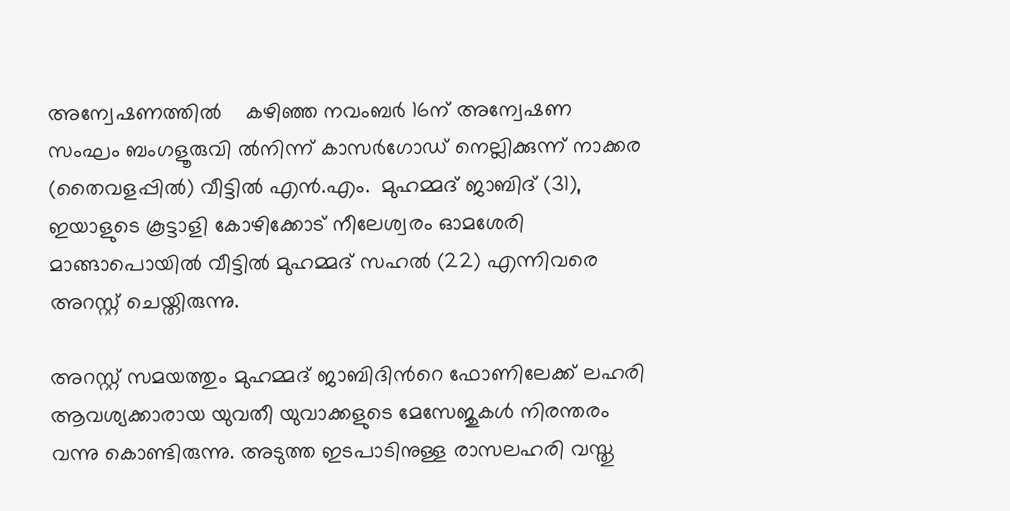അന്വേഷണത്തിൽ    കഴിഞ്ഞ നവംബര്‍ 16ന് അന്വേഷണ സംഘം ബംഗളൂരുവി ൽനിന്ന് കാസര്‍ഗോഡ് നെല്ലിക്കുന്ന് നാക്കര (തൈവളപ്പില്‍) വീട്ടില്‍ എന്‍.എം.  മുഹമ്മദ് ജാബിദ് (31), ഇയാളുടെ കൂട്ടാളി കോഴിക്കോട് നീലേശ്വരം ഓമശേരി മാങ്ങാപൊയില്‍ വീട്ടില്‍ മുഹമ്മദ് സഹല്‍ (22) എന്നിവരെ അറസ്റ്റ് ചെയ്തിരുന്നു.

അറസ്റ്റ് സമയത്തും മുഹമ്മദ് ജാബിദിന്‍റെ ഫോണിലേക്ക് ലഹരി ആവശ്യക്കാരായ യുവതീ യുവാക്കളുടെ മേസേജുകള്‍ നിരന്തരം വന്നു കൊണ്ടിരുന്നു. അടുത്ത ഇടപാടിനുള്ള രാസലഹരി വസ്തു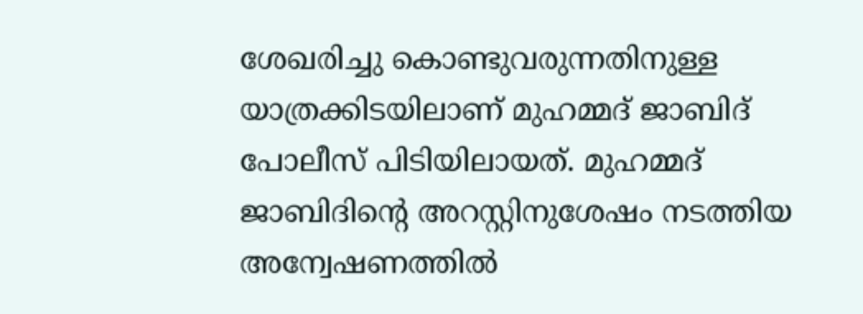ശേഖരിച്ചു കൊണ്ടുവരുന്നതിനുള്ള യാത്രക്കിടയിലാണ് മുഹമ്മദ് ജാബിദ് പോലീസ് പിടിയിലായത്. മുഹമ്മദ് ജാബിദിന്‍റെ അറസ്റ്റിനുശേഷം നടത്തിയ അന്വേഷണത്തില്‍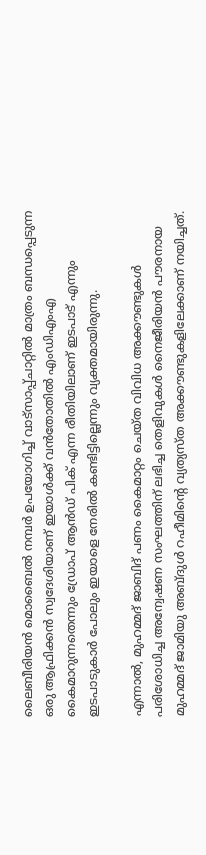ലൈബീരിയന്‍ മൊബൈല്‍ നമ്പര്‍ ഉപയോഗിച്ച് വാട്സാപ്പ്ചാറ്റില്‍ മാത്രം ബന്ധപ്പെടുന്ന ഒരു ആഫ്രിക്കന്‍ സ്വദേശിയാണ് ഇയാള്‍ക്ക് വന്‍തോതില്‍ എംഡിഎംഎ  കൈമാറുന്നതെന്നും ഡ്രോപ് ആൻഡ് പിക് എന്ന രീതിയിലാണ് ഇടപാട് എന്നും ഇടപാടുകാര്‍ പോലും ഇയാളെ നേരില്‍ കണ്ടിട്ടില്ലെന്നും വ്യക്തമായിരുന്നു.

എന്നാല്‍, മുഹമ്മദ് ജാബിദ് പണം കൈമാറ്റം ചെയ്ത വിവിധ അക്കൗണ്ടുകള്‍ പരിശോധിച്ച അന്വേഷണ സംഘത്തിന് ലഭിച്ച തെളിവുകള്‍ നൈജീരിയന്‍ പൗരനായ മുഹമ്മദ് ജാമിയു അബ്ദുള്‍ റഹീമിന്‍റെ വ്യത്യസ്ത അക്കൗണ്ടുകളിലേക്കാണ് നയിച്ചത്.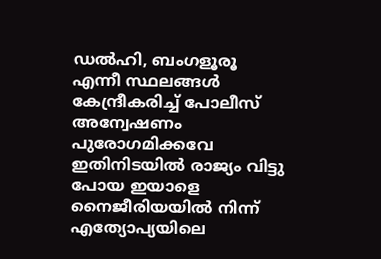ഡല്‍ഹി, ബംഗളൂരൂ എന്നീ സ്ഥലങ്ങള്‍ കേന്ദ്രീകരിച്ച് പോലീസ് അന്വേഷണം പുരോഗമിക്കവേ ഇതിനിടയില്‍ രാജ്യം വിട്ടു പോയ ഇയാളെ നൈജീരിയയില്‍ നിന്ന് എത്യോപ്യയിലെ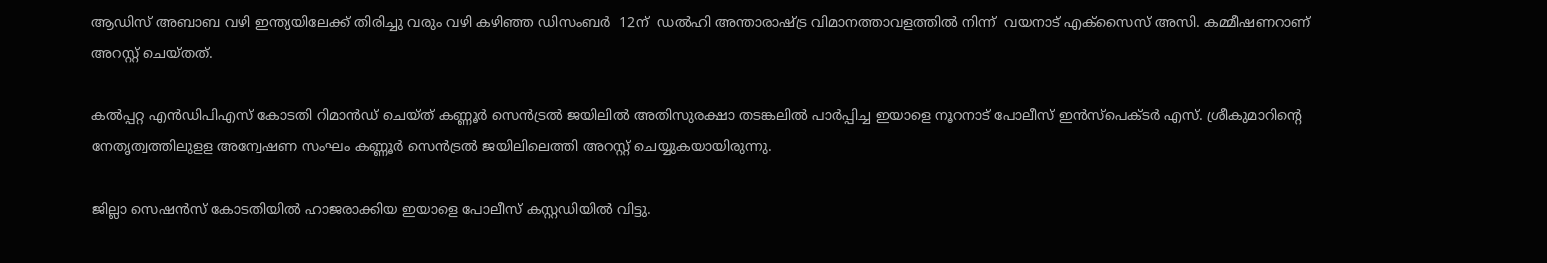ആഡിസ് അബാബ വഴി ഇന്ത്യയിലേക്ക് തിരിച്ചു വരും വഴി കഴിഞ്ഞ ഡിസംബര്‍  12ന്  ഡല്‍ഹി അന്താരാഷ്ട്ര വിമാനത്താവളത്തില്‍ നിന്ന്  വയനാട് എക്സൈസ് അസി. കമ്മീഷണറാണ് അറസ്റ്റ് ചെയ്തത്.

കല്‍പ്പറ്റ എൻഡിപിഎസ് കോടതി റിമാന്‍ഡ് ചെയ്ത് കണ്ണൂര്‍ സെന്‍ട്രല്‍ ജയിലില്‍ അതിസുരക്ഷാ തടങ്കലില്‍ പാര്‍പ്പിച്ച ഇയാളെ നൂറനാട് പോലീസ് ഇന്‍സ്പെക്ടര്‍ എസ്. ശ്രീകുമാറിന്‍റെ നേതൃത്വത്തിലുളള അന്വേഷണ സംഘം കണ്ണൂര്‍ സെന്‍ട്രല്‍ ജയിലിലെത്തി അറസ്റ്റ് ചെയ്യുകയായിരുന്നു.

ജില്ലാ സെഷന്‍സ് കോടതിയില്‍ ഹാജരാക്കിയ ഇയാളെ പോലീസ് കസ്റ്റഡിയില്‍ വിട്ടു.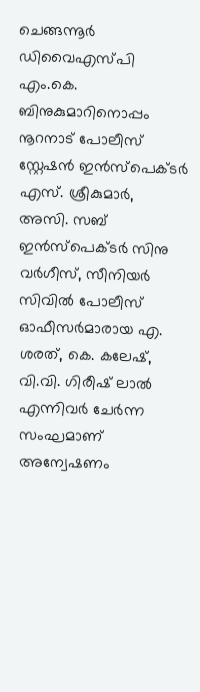ചെങ്ങന്നൂര്‍ ഡിവൈഎസ്പി എം.കെ. ബിനുകുമാറിനൊപ്പം നൂറനാട് പോലീസ് സ്റ്റേഷന്‍ ഇന്‍സ്പെക്ടര്‍ എസ്. ശ്രീകുമാർ,  അസി. സബ് ഇന്‍സ്പെക്ടര്‍ സിനു വര്‍ഗീസ്, സീനിയര്‍ സിവില്‍ പോലീസ് ഓഫീസര്‍മാരായ എ. ശരത്, കെ. കലേഷ്, വി.വി. ഗിരീഷ് ലാല്‍ എന്നിവര്‍ ചേര്‍ന്ന സംഘമാണ്  അന്വേഷണം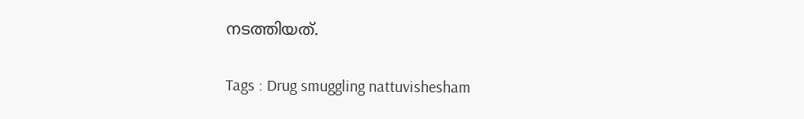നടത്തിയത്.

Tags : Drug smuggling nattuvishesham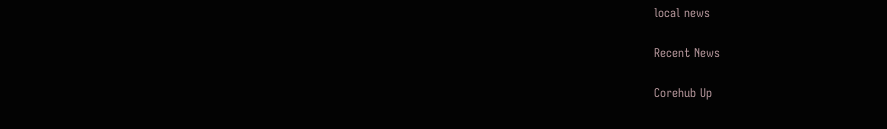local news

Recent News

Corehub Up